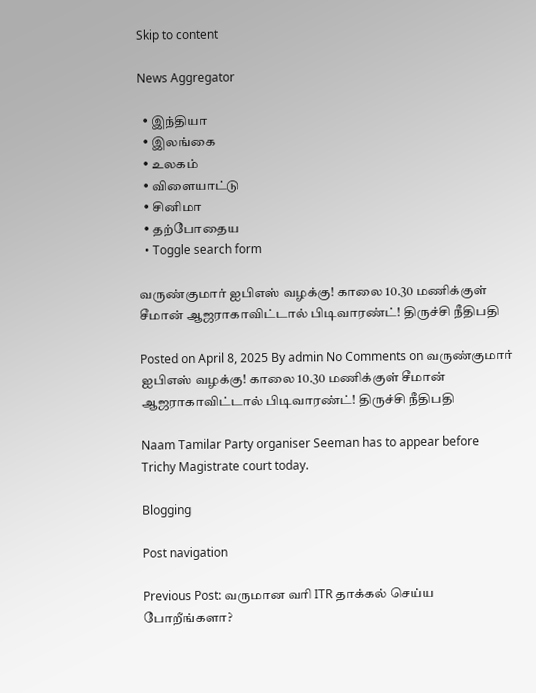Skip to content

News Aggregator

  • இந்தியா
  • இலங்கை
  • உலகம்
  • விளையாட்டு
  • சினிமா
  • தற்போதைய
  • Toggle search form

வருண்குமார் ஐபிஎஸ் வழக்கு! காலை 10.30 மணிக்குள் சீமான் ஆஜராகாவிட்டால் பிடிவாரண்ட்! திருச்சி நீதிபதி

Posted on April 8, 2025 By admin No Comments on வருண்குமார் ஐபிஎஸ் வழக்கு! காலை 10.30 மணிக்குள் சீமான் ஆஜராகாவிட்டால் பிடிவாரண்ட்! திருச்சி நீதிபதி

Naam Tamilar Party organiser Seeman has to appear before Trichy Magistrate court today.

Blogging

Post navigation

Previous Post: வருமான வரி ITR தாக்கல் செய்ய போறீங்களா?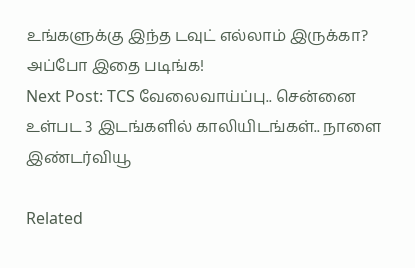உங்களுக்கு இந்த டவுட் எல்லாம் இருக்கா? அப்போ இதை படிங்க!
Next Post: TCS வேலைவாய்ப்பு.. சென்னை உள்பட 3 இடங்களில் காலியிடங்கள்.. நாளை இண்டர்வியூ

Related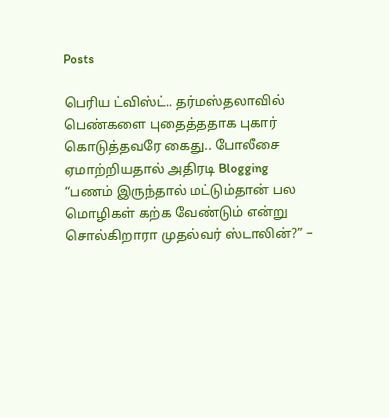Posts

பெரிய ட்விஸ்ட்.. தர்மஸ்தலாவில் பெண்களை புதைத்ததாக புகார் கொடுத்தவரே கைது.. போலீசை ஏமாற்றியதால் அதிரடி Blogging
“பணம் இருந்தால் மட்டும்தான் பல மொழிகள் கற்க வேண்டும் என்று சொல்கிறாரா முதல்வர் ஸ்டாலின்?” –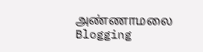அண்ணாமலை Blogging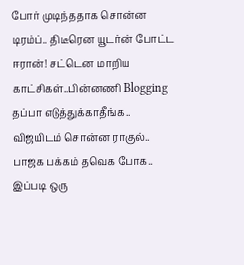போர் முடிந்ததாக சொன்ன டிரம்ப்.. திடீரென யூடர்ன் போட்ட ஈரான்! சட்டென மாறிய காட்சிகள்..பின்னணி Blogging
தப்பா எடுத்துக்காதீங்க.. விஜயிடம் சொன்ன ராகுல்.. பாஜக பக்கம் தவெக போக.. இப்படி ஒரு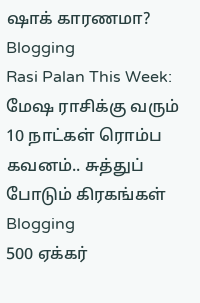ஷாக் காரணமா? Blogging
Rasi Palan This Week: மேஷ ராசிக்கு வரும் 10 நாட்கள் ரொம்ப கவனம்.. சுத்துப் போடும் கிரகங்கள் Blogging
500 ஏக்கர்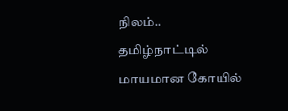நிலம்.. தமிழ்நாட்டில் மாயமான கோயில்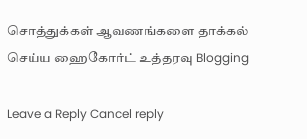சொத்துக்கள் ஆவணங்களை தாக்கல் செய்ய ஹைகோர்ட் உத்தரவு Blogging

Leave a Reply Cancel reply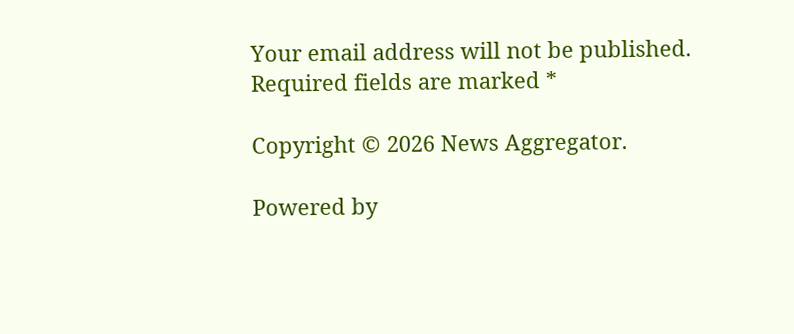Your email address will not be published. Required fields are marked *

Copyright © 2026 News Aggregator.

Powered by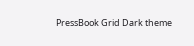PressBook Grid Dark theme